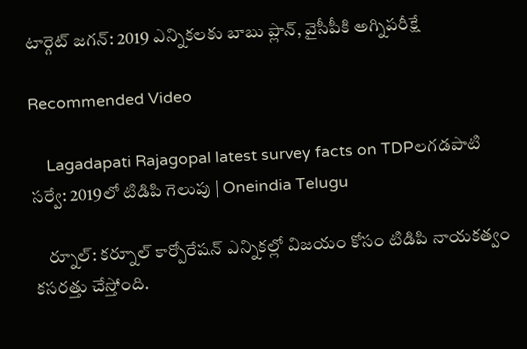టార్గెట్ జగన్: 2019 ఎన్నికలకు బాబు ప్లాన్, వైసీపీకి అగ్నిపరీక్షే

Recommended Video

    Lagadapati Rajagopal latest survey facts on TDPలగడపాటి సర్వే: 2019లో టిడిపి గెలుపు | Oneindia Telugu

    ర్నూల్: కర్నూల్ కార్పోరేషన్ ఎన్నికల్లో విజయం కోసం టిడిపి నాయకత్వం కసరత్తు చేస్తోంది.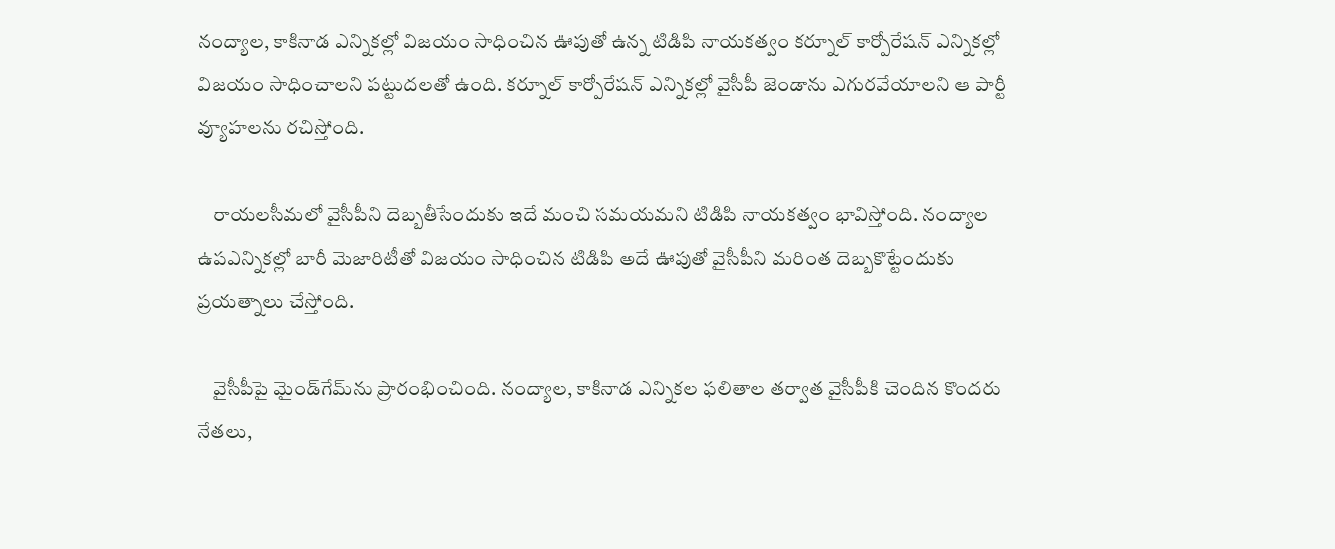నంద్యాల, కాకినాడ ఎన్నికల్లో విజయం సాధించిన ఊపుతో ఉన్న టిడిపి నాయకత్వం కర్నూల్ కార్పోరేషన్ ఎన్నికల్లో విజయం సాధించాలని పట్టుదలతో ఉంది. కర్నూల్ కార్పోరేషన్ ఎన్నికల్లో వైసీపీ జెండాను ఎగురవేయాలని ఆ పార్టీ వ్యూహలను రచిస్తోంది.

    రాయలసీమలో వైసీపీని దెబ్బతీసేందుకు ఇదే మంచి సమయమని టిడిపి నాయకత్వం భావిస్తోంది. నంద్యాల ఉపఎన్నికల్లో బారీ మెజారిటీతో విజయం సాధించిన టిడిపి అదే ఊపుతో వైసీపీని మరింత దెబ్బకొట్టేందుకు ప్రయత్నాలు చేస్తోంది.

    వైసీపీపై మైండ్‌గేమ్‌ను ప్రారంభించింది. నంద్యాల, కాకినాడ ఎన్నికల ఫలితాల తర్వాత వైసీపీకి చెందిన కొందరు నేతలు,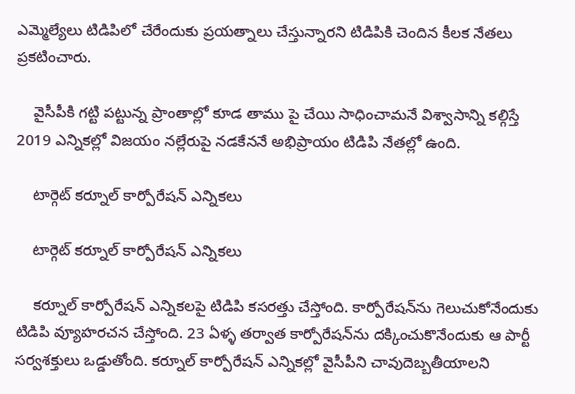ఎమ్మెల్యేలు టిడిపిలో చేరేందుకు ప్రయత్నాలు చేస్తున్నారని టిడిపికి చెందిన కీలక నేతలు ప్రకటించారు.

    వైసీపీకి గట్టి పట్టున్న ప్రాంతాల్లో కూడ తాము పై చేయి సాధించామనే విశ్వాసాన్ని కల్గిస్తే 2019 ఎన్నికల్లో విజయం నల్లేరుపై నడకేననే అభిప్రాయం టిడిపి నేతల్లో ఉంది.

    టార్గెట్ కర్నూల్ కార్పోరేషన్ ఎన్నికలు

    టార్గెట్ కర్నూల్ కార్పోరేషన్ ఎన్నికలు

    కర్నూల్ కార్పోరేషన్ ఎన్నికలపై టిడిపి కసరత్తు చేస్తోంది. కార్పోరేషన్‌ను గెలుచుకోనేందుకు టిడిపి వ్యూహరచన చేస్తోంది. 23 ఏళ్ళ తర్వాత కార్పోరేషన్‌ను దక్కించుకొనేందుకు ఆ పార్టీ సర్వశక్తులు ఒడ్డుతోంది. కర్నూల్ కార్పోరేషన్ ఎన్నికల్లో వైసీపీని చావుదెబ్బతీయాలని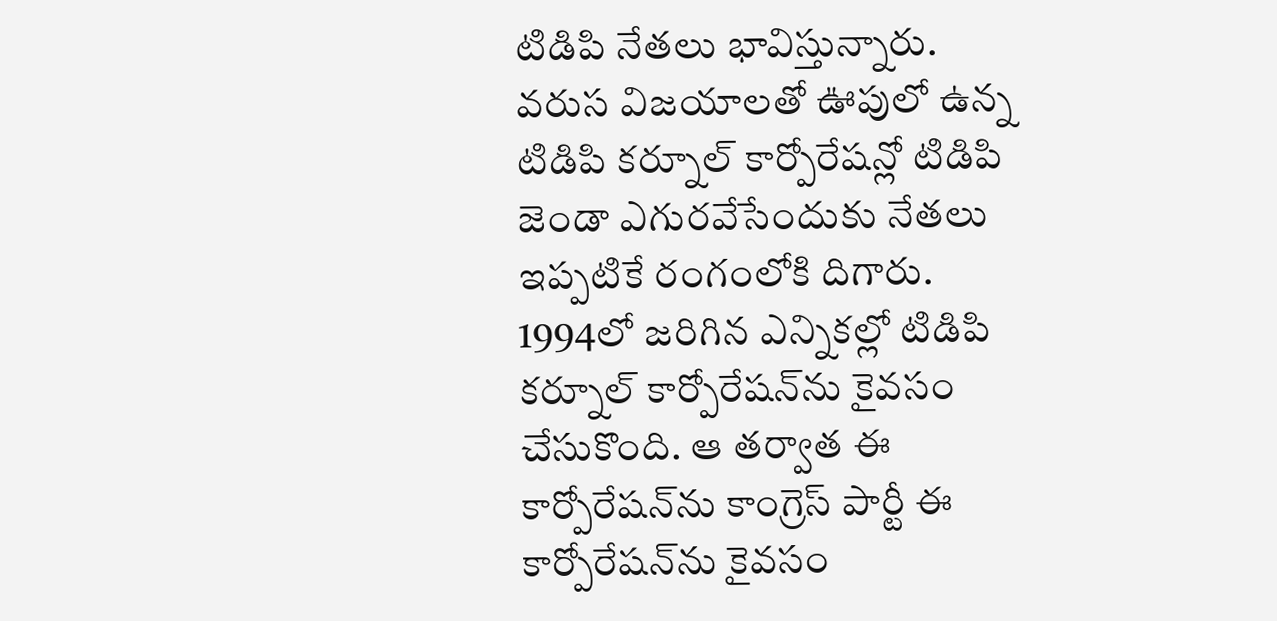టిడిపి నేతలు భావిస్తున్నారు. వరుస విజయాలతో ఊపులో ఉన్న టిడిపి కర్నూల్ కార్పోరేషన్లో టిడిపి జెండా ఎగురవేసేందుకు నేతలు ఇప్పటికే రంగంలోకి దిగారు. 1994లో జరిగిన ఎన్నికల్లో టిడిపి కర్నూల్ కార్పోరేషన్‌ను కైవసం చేసుకొంది. ఆ తర్వాత ఈ కార్పోరేషన్‌ను కాంగ్రెస్ పార్టీ ఈ కార్పోరేషన్‌ను కైవసం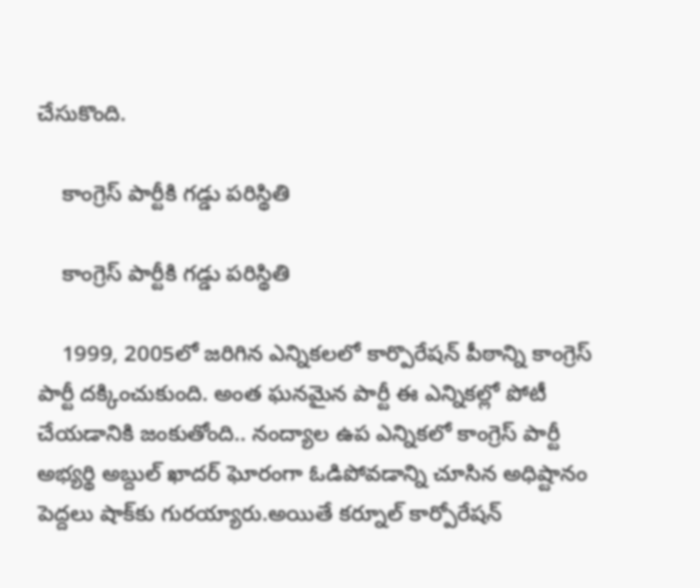చేసుకొంది.

    కాంగ్రెస్ పార్టీకి గడ్డు పరిస్థితి

    కాంగ్రెస్ పార్టీకి గడ్డు పరిస్థితి

    1999, 2005లో జరిగిన ఎన్నికలలో కార్పొరేషన్‌ పీఠాన్ని కాంగ్రెస్‌ పార్టీ దక్కించుకుంది. అంత ఘనమైన పార్టీ ఈ ఎన్నికల్లో పోటీ చేయడానికి జంకుతోంది.. నంద్యాల ఉప ఎన్నికలో కాంగ్రెస్‌ పార్టీ అభ్యర్థి అబ్దుల్‌ ఖాదర్‌ ఘోరంగా ఓడిపోవడాన్ని చూసిన అధిష్టానం పెద్దలు షాక్‌కు గురయ్యారు.అయితే కర్నూల్ కార్పోరేషన్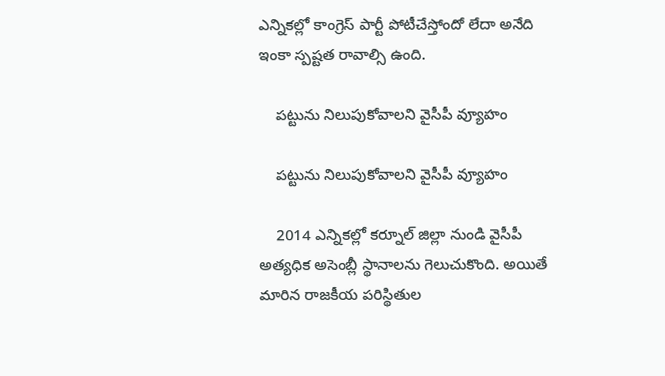ఎన్నికల్లో కాంగ్రెస్ పార్టీ పోటీచేస్తోందో లేదా అనేది ఇంకా స్పష్టత రావాల్సి ఉంది.

    పట్టును నిలుపుకోవాలని వైసీపీ వ్యూహం

    పట్టును నిలుపుకోవాలని వైసీపీ వ్యూహం

    2014 ఎన్నికల్లో కర్నూల్ జిల్లా నుండి వైసీపీ అత్యధిక అసెంబ్లీ స్థానాలను గెలుచుకొంది. అయితే మారిన రాజకీయ పరిస్థితుల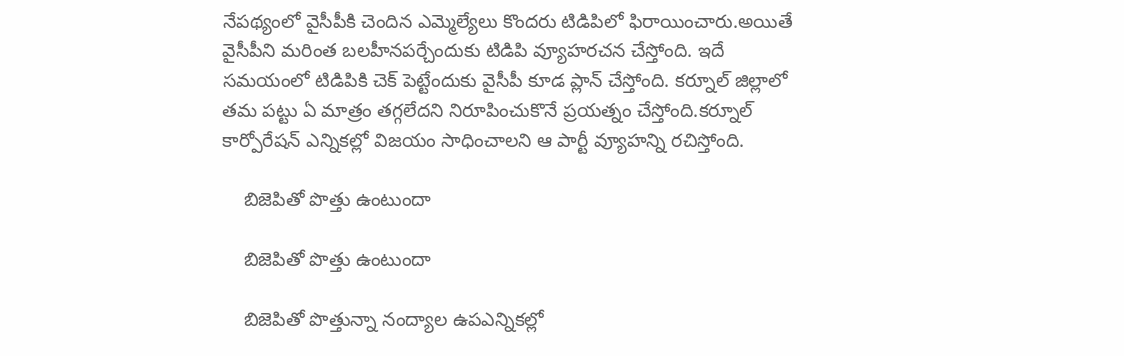నేపథ్యంలో వైసీపీకి చెందిన ఎమ్మెల్యేలు కొందరు టిడిపిలో ఫిరాయించారు.అయితే వైసీపీని మరింత బలహీనపర్చేందుకు టిడిపి వ్యూహరచన చేస్తోంది. ఇదే సమయంలో టిడిపికి చెక్ పెట్టేందుకు వైసీపీ కూడ ప్లాన్ చేస్తోంది. కర్నూల్ జిల్లాలో తమ పట్టు ఏ మాత్రం తగ్గలేదని నిరూపించుకొనే ప్రయత్నం చేస్తోంది.కర్నూల్ కార్పోరేషన్ ఎన్నికల్లో విజయం సాధించాలని ఆ పార్టీ వ్యూహన్ని రచిస్తోంది.

    బిజెపితో పొత్తు ఉంటుందా

    బిజెపితో పొత్తు ఉంటుందా

    బిజెపితో పొత్తున్నా నంద్యాల ఉపఎన్నికల్లో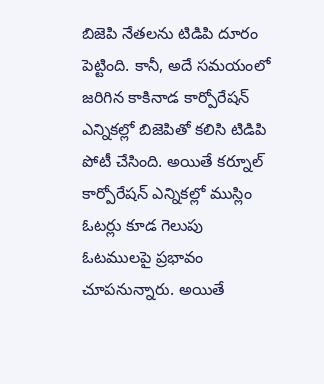బిజెపి నేతలను టిడిపి దూరం పెట్టింది. కానీ, అదే సమయంలో జరిగిన కాకినాడ కార్పోరేషన్ ఎన్నికల్లో బిజెపితో కలిసి టిడిపి పోటీ చేసింది. అయితే కర్నూల్ కార్పోరేషన్ ఎన్నికల్లో ముస్లిం ఓటర్లు కూడ గెలుపు ఓటములపై ప్రభావం చూపనున్నారు. అయితే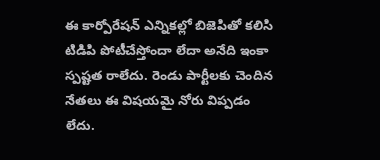ఈ కార్పోరేషన్ ఎన్నికల్లో బిజెపితో కలిసి టిడిపి పోటీచేస్తోందా లేదా అనేది ఇంకా స్పష్టత రాలేదు. రెండు పార్టీలకు చెందిన నేతలు ఈ విషయమై నోరు విప్పడం లేదు.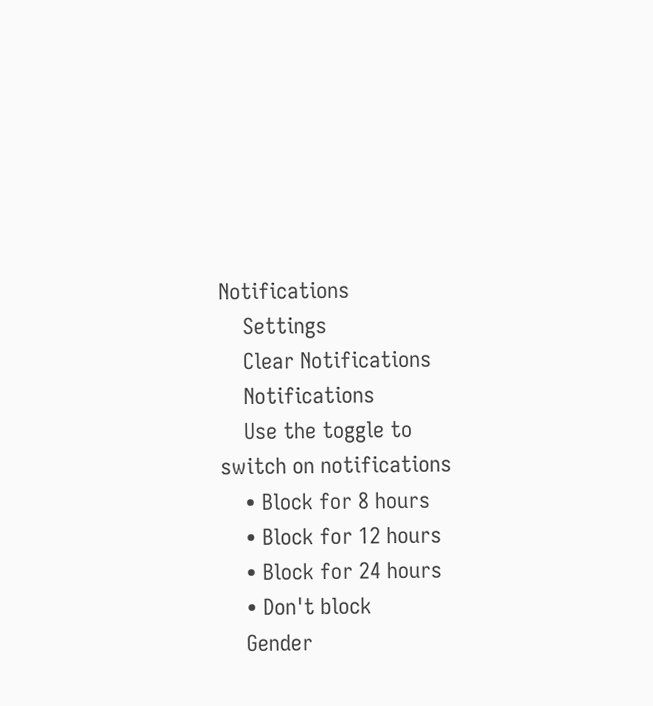Notifications
    Settings
    Clear Notifications
    Notifications
    Use the toggle to switch on notifications
    • Block for 8 hours
    • Block for 12 hours
    • Block for 24 hours
    • Don't block
    Gender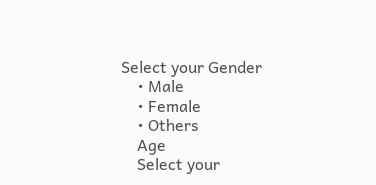Select your Gender
    • Male
    • Female
    • Others
    Age
    Select your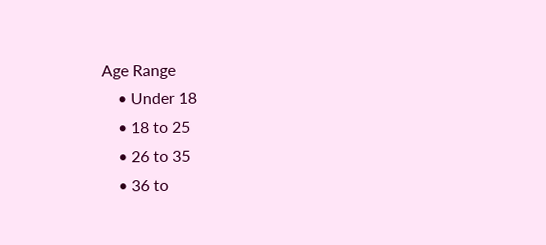Age Range
    • Under 18
    • 18 to 25
    • 26 to 35
    • 36 to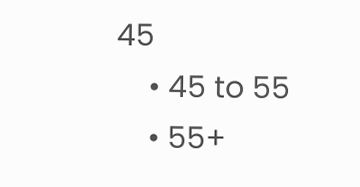45
    • 45 to 55
    • 55+